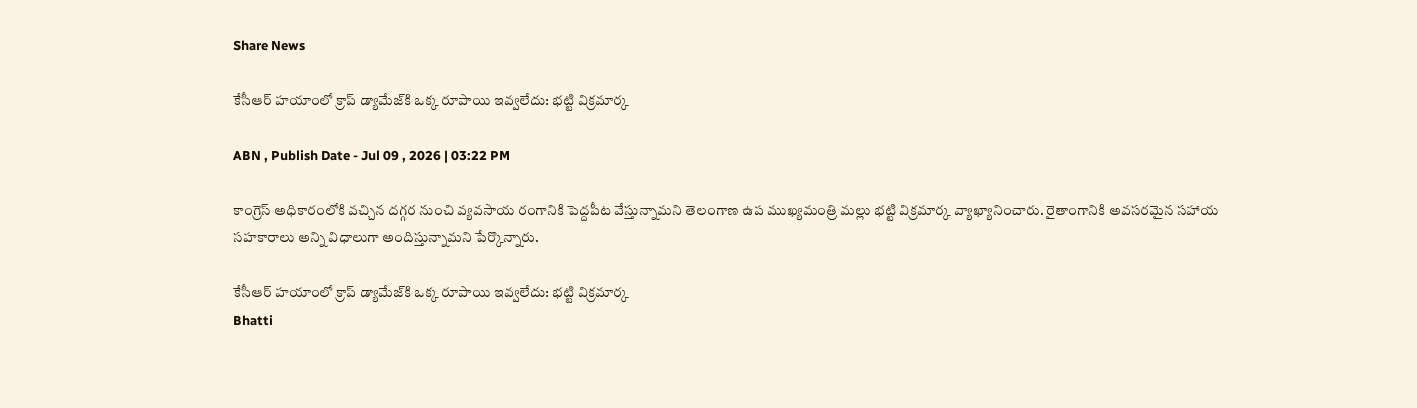Share News

కేసీఆర్ హయాంలో క్రాప్ డ్యామేజ్‌కి ఒక్క రూపాయి ఇవ్వలేదు: భట్టి విక్రమార్క

ABN , Publish Date - Jul 09 , 2026 | 03:22 PM

కాంగ్రెస్ అధికారంలోకి వచ్చిన దగ్గర నుంచి వ్యవసాయ రంగానికి పెద్దపీట వేస్తున్నామని తెలంగాణ ఉప ముఖ్యమంత్రి మల్లు భట్టి విక్రమార్క వ్యాఖ్యానించారు. రైతాంగానికి అవసరమైన సహాయ సహకారాలు అన్ని విధాలుగా అందిస్తున్నామని పేర్కొన్నారు.

కేసీఆర్ హయాంలో క్రాప్ డ్యామేజ్‌కి ఒక్క రూపాయి ఇవ్వలేదు: భట్టి విక్రమార్క
Bhatti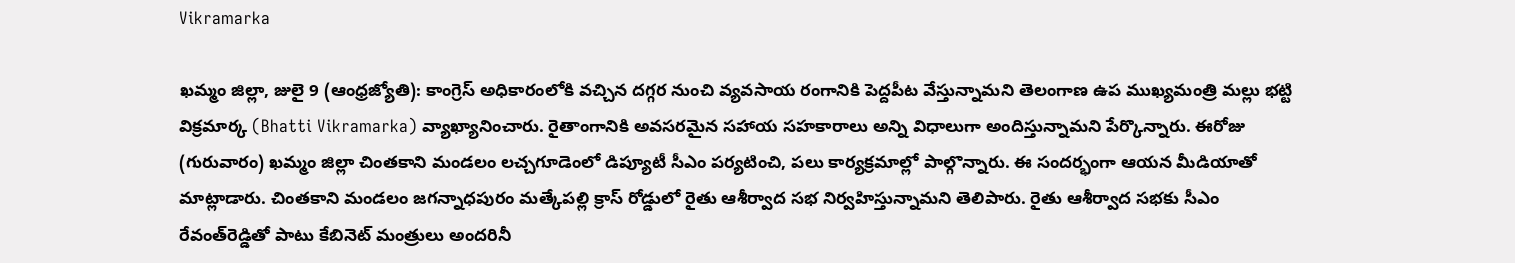Vikramarka

ఖమ్మం జిల్లా, జులై 9 (ఆంధ్రజ్యోతి): కాంగ్రెస్ అధికారంలోకి వచ్చిన దగ్గర నుంచి వ్యవసాయ రంగానికి పెద్దపీట వేస్తున్నామని తెలంగాణ ఉప ముఖ్యమంత్రి మల్లు భట్టి విక్రమార్క (Bhatti Vikramarka) వ్యాఖ్యానించారు. రైతాంగానికి అవసరమైన సహాయ సహకారాలు అన్ని విధాలుగా అందిస్తున్నామని పేర్కొన్నారు. ఈరోజు (గురువారం) ఖమ్మం జిల్లా చింతకాని మండలం లచ్చగూడెంలో డిప్యూటీ సీఎం పర్యటించి, పలు కార్యక్రమాల్లో పాల్గొన్నారు. ఈ సందర్భంగా ఆయన మీడియాతో మాట్లాడారు. చింతకాని మండలం జగన్నాధపురం మత్కేపల్లి క్రాస్ రోడ్డులో రైతు ఆశీర్వాద సభ నిర్వహిస్తున్నామని తెలిపారు. రైతు ఆశీర్వాద సభకు సీఎం రేవంత్‌రెడ్డితో పాటు కేబినెట్ మంత్రులు అందరినీ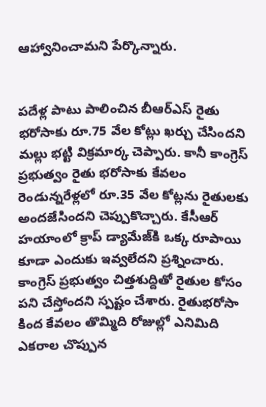ఆహ్వానించామని పేర్కొన్నారు.


పదేళ్ల పాటు పాలించిన బీఆర్ఎస్ రైతు భరోసాకు రూ.75 వేల కోట్లు ఖర్చు చేసిందని మల్లు భట్టి విక్రమార్క చెప్పారు. కానీ కాంగ్రెస్ ప్రభుత్వం రైతు భరోసాకు కేవలం రెండున్నరేళ్లలో రూ.35 వేల కోట్లను రైతులకు అందజేసిందని చెప్పుకొచ్చారు. కేసీఆర్ హయాంలో క్రాప్ డ్యామేజ్‌కి ఒక్క రూపాయి కూడా ఎందుకు ఇవ్వలేదని ప్రశ్నించారు. కాంగ్రెస్ ప్రభుత్వం చిత్తశుద్దితో రైతుల కోసం పని చేస్తోందని స్పష్టం చేశారు. రైతుభరోసా కింద కేవలం తొమ్మిది రోజుల్లో ఎనిమిది ఎకరాల చొప్పున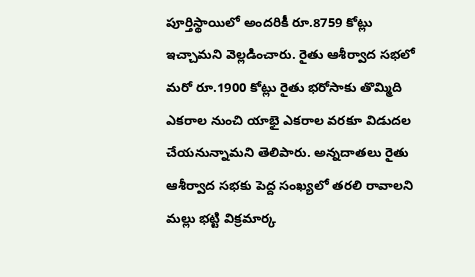పూర్తిస్థాయిలో అందరికీ రూ.8759 కోట్లు ఇచ్చామని వెల్లడించారు. రైతు ఆశీర్వాద సభలో మరో రూ.1900 కోట్లు రైతు భరోసాకు తొమ్మిది ఎకరాల నుంచి యాభై ఎకరాల వరకూ విడుదల చేయనున్నామని తెలిపారు. అన్నదాతలు రైతు ఆశీర్వాద సభకు పెద్ద సంఖ్యలో తరలి రావాలని మల్లు భట్టి విక్రమార్క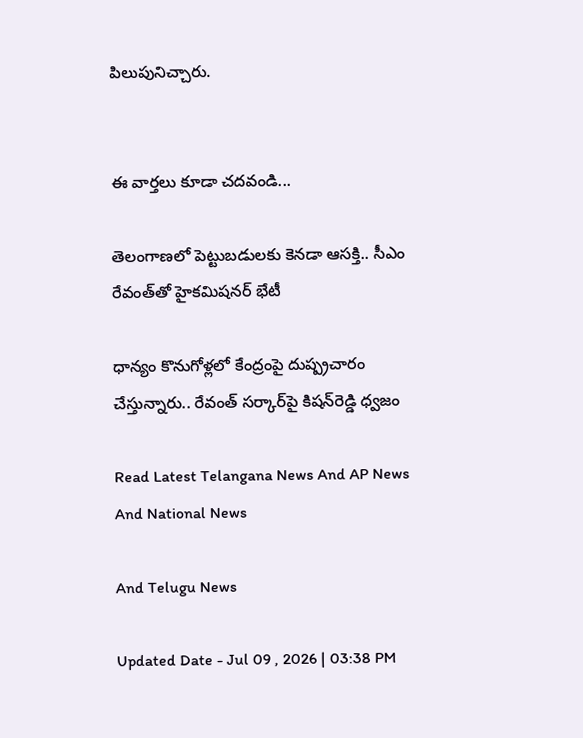పిలుపునిచ్చారు.


ఈ వార్తలు కూడా చదవండి...

తెలంగాణలో పెట్టుబడులకు కెనడా ఆసక్తి.. సీఎం రేవంత్‌తో హైకమిషనర్ భేటీ

ధాన్యం కొనుగోళ్లలో కేంద్రంపై దుష్ప్రచారం చేస్తున్నారు.. రేవంత్ సర్కార్‌పై కిషన్‌రెడ్డి ధ్వజం

Read Latest Telangana News And AP News And National News

And Telugu News

Updated Date - Jul 09 , 2026 | 03:38 PM